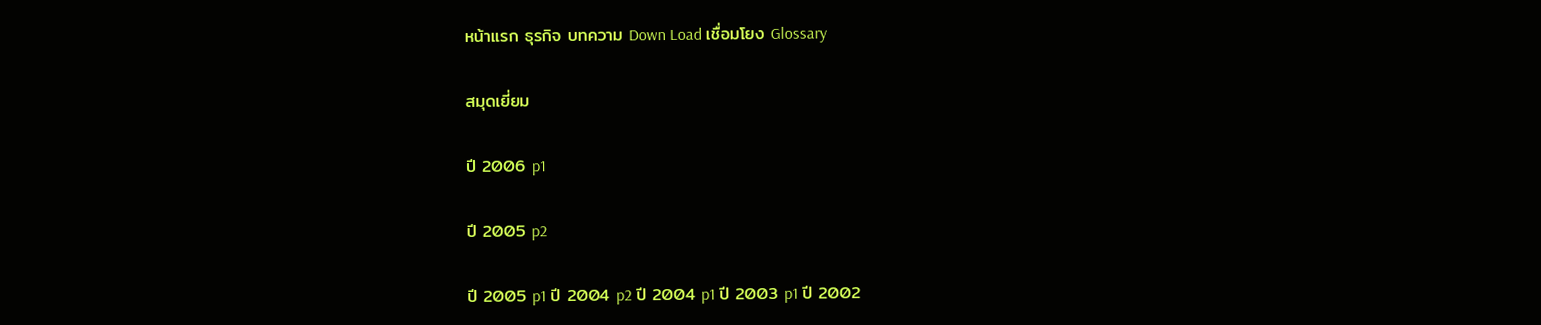หน้าแรก ธุรกิจ บทความ Down Load เชื่อมโยง Glossary

สมุดเยี่ยม

ปี 2006 p1

ปี 2005 p2

ปี 2005 p1 ปี 2004 p2 ปี 2004 p1 ปี 2003 p1 ปี 2002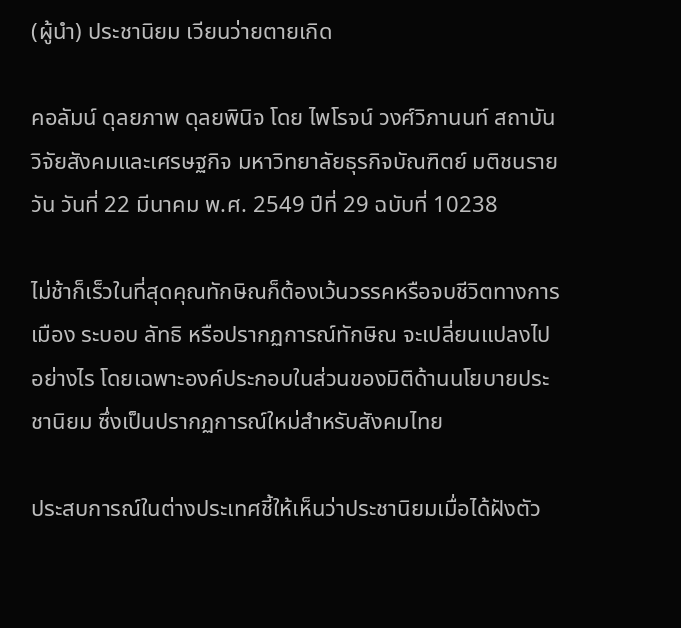(ผู้นำ) ประชานิยม เวียนว่ายตายเกิด

คอลัมน์ ดุลยภาพ ดุลยพินิจ โดย ไพโรจน์ วงศ์วิภานนท์ สถาบันวิจัยสังคมและเศรษฐกิจ มหาวิทยาลัยธุรกิจบัณฑิตย์ มติชนรายวัน วันที่ 22 มีนาคม พ.ศ. 2549 ปีที่ 29 ฉบับที่ 10238

ไม่ช้าก็เร็วในที่สุดคุณทักษิณก็ต้องเว้นวรรคหรือจบชีวิตทางการเมือง ระบอบ ลัทธิ หรือปรากฏการณ์ทักษิณ จะเปลี่ยนแปลงไปอย่างไร โดยเฉพาะองค์ประกอบในส่วนของมิติด้านนโยบายประชานิยม ซึ่งเป็นปรากฏการณ์ใหม่สำหรับสังคมไทย

ประสบการณ์ในต่างประเทศชี้ให้เห็นว่าประชานิยมเมื่อได้ฝังตัว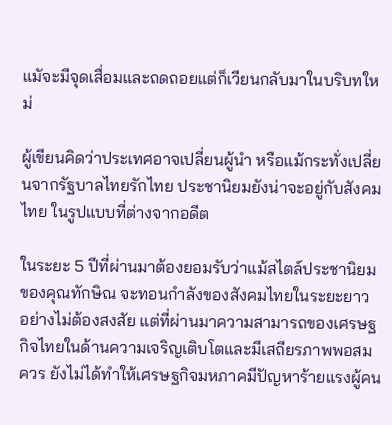แมัจะมีจุดเสื่อมและถดถอยแต่ก็เวียนกลับมาในบริบทใหม่

ผู้เขียนคิดว่าประเทศอาจเปลี่ยนผู้นำ หรือแม้กระทั่งเปลี่ยนจากรัฐบาลไทยรักไทย ประชานิยมยังน่าจะอยู่กับสังคมไทย ในรูปแบบที่ต่างจากอดีต

ในระยะ 5 ปีที่ผ่านมาต้องยอมรับว่าแม้สไตล์ประชานิยมของคุณทักษิณ จะทอนกำลังของสังคมไทยในระยะยาว อย่างไม่ต้องสงสัย แต่ที่ผ่านมาความสามารถของเศรษฐกิจไทยในด้านความเจริญเติบโตและมีเสถียรภาพพอสมควร ยังไม่ได้ทำให้เศรษฐกิจมหภาคมีปัญหาร้ายแรงผู้คน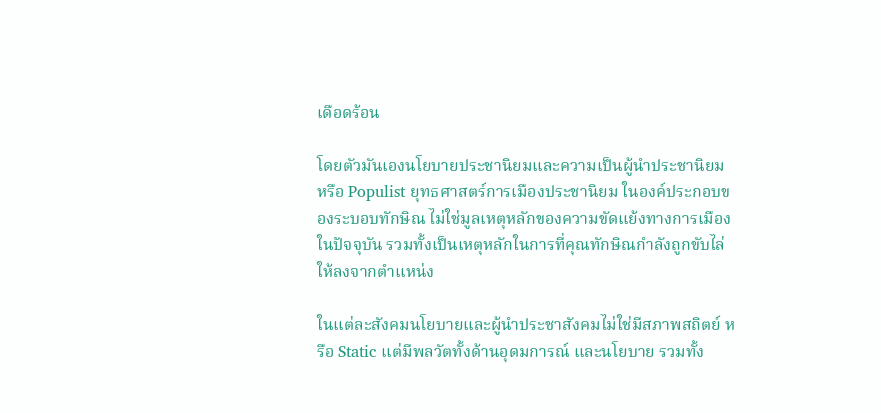เดือดร้อน

โดยตัวมันเองนโยบายประชานิยมและความเป็นผู้นำประชานิยม หรือ Populist ยุทธศาสตร์การเมืองประชานิยม ในองค์ประกอบของระบอบทักษิณ ไม่ใช่มูลเหตุหลักของความขัดแย้งทางการเมืองในปัจจุบัน รวมทั้งเป็นเหตุหลักในการที่คุณทักษิณกำลังถูกขับไล่ให้ลงจากตำแหน่ง

ในแต่ละสังคมนโยบายและผู้นำประชาสังคมไม่ใช่มีสภาพสถิตย์ หรือ Static แต่มีพลวัตทั้งด้านอุดมการณ์ และนโยบาย รวมทั้ง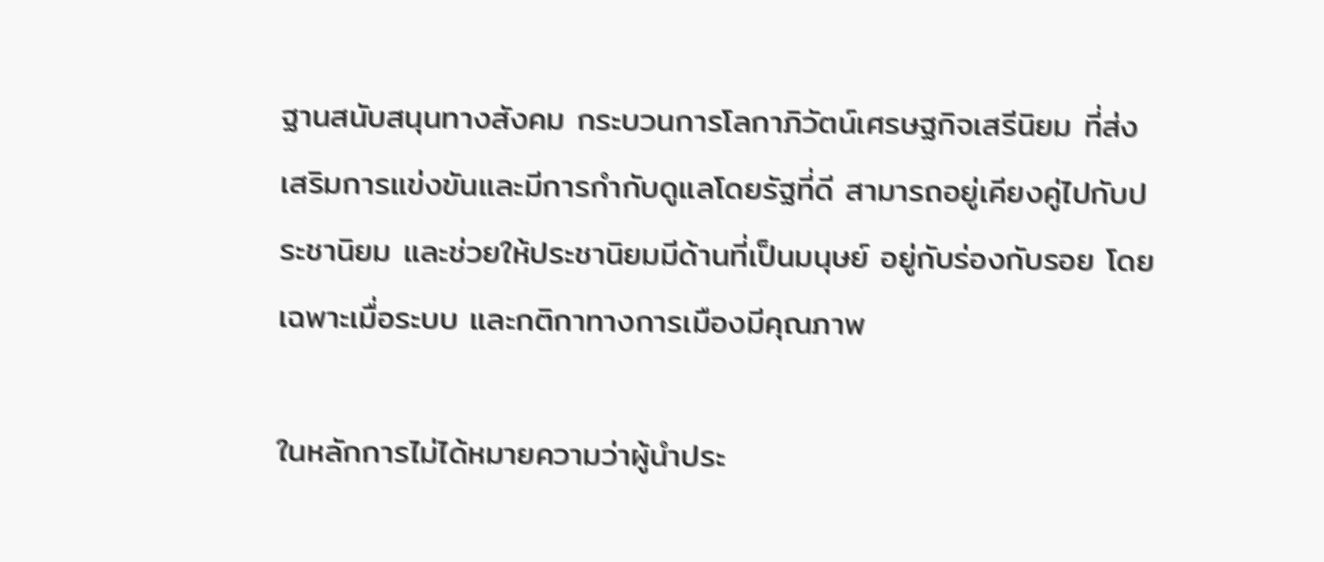ฐานสนับสนุนทางสังคม กระบวนการโลกาภิวัตน์เศรษฐกิจเสรีนิยม ที่ส่งเสริมการแข่งขันและมีการกำกับดูแลโดยรัฐที่ดี สามารถอยู่เคียงคู่ไปกับประชานิยม และช่วยให้ประชานิยมมีด้านที่เป็นมนุษย์ อยู่กับร่องกับรอย โดยเฉพาะเมื่อระบบ และกติกาทางการเมืองมีคุณภาพ

ในหลักการไม่ได้หมายความว่าผู้นำประ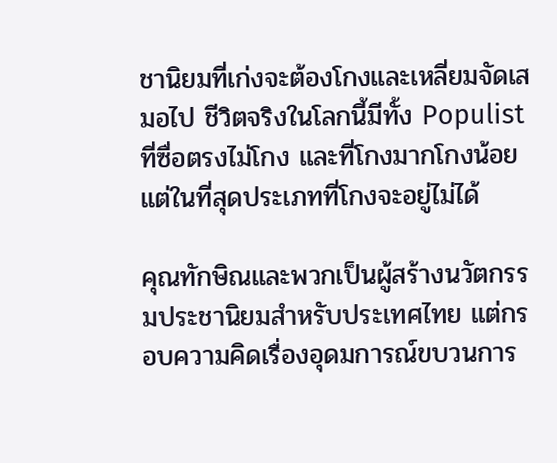ชานิยมที่เก่งจะต้องโกงและเหลี่ยมจัดเสมอไป ชีวิตจริงในโลกนี้มีทั้ง Populist ที่ซื่อตรงไม่โกง และที่โกงมากโกงน้อย แต่ในที่สุดประเภทที่โกงจะอยู่ไม่ได้

คุณทักษิณและพวกเป็นผู้สร้างนวัตกรรมประชานิยมสำหรับประเทศไทย แต่กรอบความคิดเรื่องอุดมการณ์ขบวนการ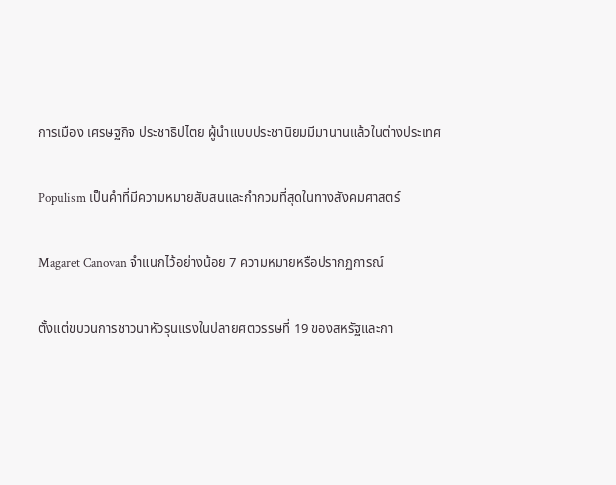การเมือง เศรษฐกิจ ประชาธิปไตย ผู้นำแบบประชานิยมมีมานานแล้วในต่างประเทศ

Populism เป็นคำที่มีความหมายสับสนและกำกวมที่สุดในทางสังคมศาสตร์

Magaret Canovan จำแนกไว้อย่างน้อย 7 ความหมายหรือปรากฏการณ์

ตั้งแต่ขบวนการชาวนาหัวรุนแรงในปลายศตวรรษที่ 19 ของสหรัฐและกา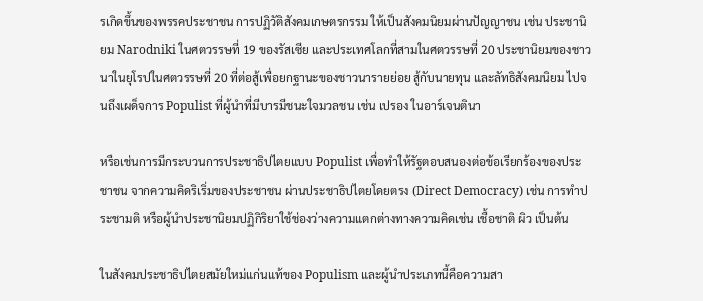รเกิดขึ้นของพรรคประชาชน การปฏิวัติสังคมเกษตรกรรม ให้เป็นสังคมนิยมผ่านปัญญาชน เช่น ประชานิยม Narodniki ในศตวรรษที่ 19 ของรัสเซีย และประเทศโลกที่สามในศตวรรษที่ 20 ประชานิยมของชาวนาในยุโรปในศตวรรษที่ 20 ที่ต่อสู้เพื่อยกฐานะของชาวนารายย่อย สู้กับนายทุน และลัทธิสังคมนิยม ไปจนถึงเผด็จการ Populist ที่ผู้นำที่มีบารมีชนะใจมวลชน เช่น เปรอง ในอาร์เจนตินา

หรือเช่นการมีกระบวนการประชาธิปไตยแบบ Populist เพื่อทำให้รัฐตอบสนองต่อข้อเรียกร้องของประชาชน จากความคิดริเริ่มของประชาชน ผ่านประชาธิปไตยโดยตรง (Direct Democracy) เช่น การทำประชามติ หรือผู้นำประชานิยมปฏิกิริยาใช้ช่องว่างความแตกต่างทางความคิดเช่น เชื้อชาติ ผิว เป็นต้น

ในสังคมประชาธิปไตยสมัยใหม่แก่นแท้ของ Populism และผู้นำประเภทนี้คือความสา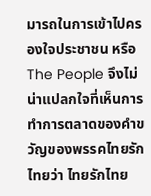มารถในการเข้าไปครองใจประชาชน หรือ The People จึงไม่น่าแปลกใจที่เห็นการทำการตลาดของคำขวัญของพรรคไทยรักไทยว่า ไทยรักไทย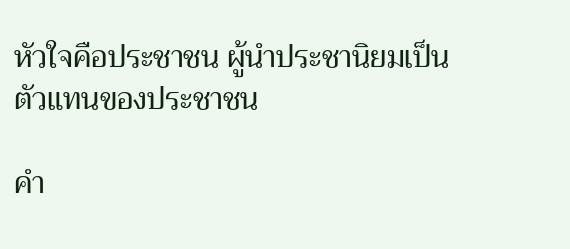หัวใจคือประชาชน ผู้นำประชานิยมเป็นตัวแทนของประชาชน

คำ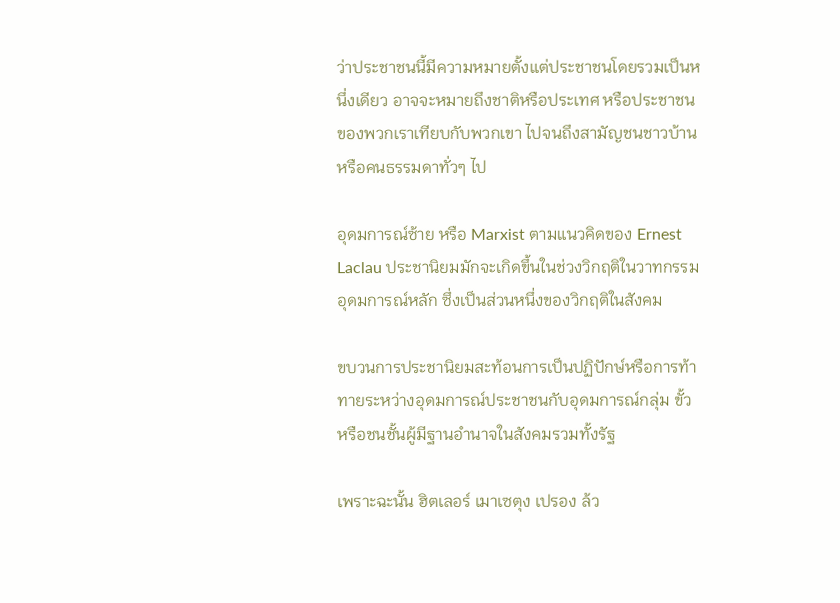ว่าประชาชนนี้มีความหมายตั้งแต่ประชาชนโดยรวมเป็นหนึ่งเดียว อาจจะหมายถึงชาติหรือประเทศ หรือประชาชนของพวกเราเทียบกับพวกเขา ไปจนถึงสามัญชนชาวบ้านหรือคนธรรมดาทั่วๆ ไป

อุดมการณ์ซ้าย หรือ Marxist ตามแนวคิดของ Ernest Laclau ประชานิยมมักจะเกิดขึ้นในช่วงวิกฤติในวาทกรรมอุดมการณ์หลัก ซึ่งเป็นส่วนหนึ่งของวิกฤติในสังคม

ขบวนการประชานิยมสะท้อนการเป็นปฏิปักษ์หรือการท้าทายระหว่างอุดมการณ์ประชาชนกับอุดมการณ์กลุ่ม ขั้ว หรือชนชั้นผู้มีฐานอำนาจในสังคมรวมทั้งรัฐ

เพราะฉะนั้น ฮิตเลอร์ เมาเซตุง เปรอง ล้ว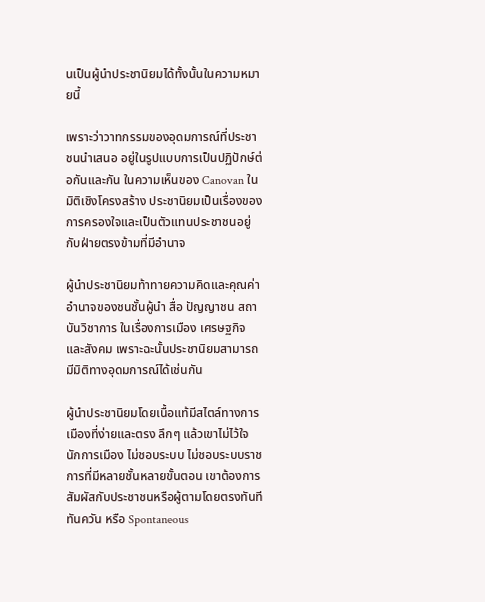นเป็นผู้นำประชานิยมได้ทั้งนั้นในความหมายนี้

เพราะว่าวาทกรรมของอุดมการณ์ที่ประชาชนนำเสนอ อยู่ในรูปแบบการเป็นปฏิปักษ์ต่อกันและกัน ในความเห็นของ Canovan ในมิติเชิงโครงสร้าง ประชานิยมเป็นเรื่องของการครองใจและเป็นตัวแทนประชาชนอยู่กับฝ่ายตรงข้ามที่มีอำนาจ

ผู้นำประชานิยมท้าทายความคิดและคุณค่า อำนาจของชนชั้นผู้นำ สื่อ ปัญญาชน สถาบันวิชาการ ในเรื่องการเมือง เศรษฐกิจและสังคม เพราะฉะนั้นประชานิยมสามารถมีมิติทางอุดมการณ์ได้เช่นกัน

ผู้นำประชานิยมโดยเนื้อแท้มีสไตล์ทางการเมืองที่ง่ายและตรง ลึกๆ แล้วเขาไม่ไว้ใจนักการเมือง ไม่ชอบระบบ ไม่ชอบระบบราชการที่มีหลายชั้นหลายขั้นตอน เขาต้องการสัมผัสกับประชาชนหรือผู้ตามโดยตรงทันทีทันควัน หรือ Spontaneous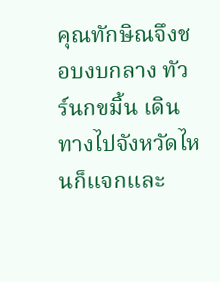คุณทักษิณจึงชอบงบกลาง ทัวร์นกขมิ้น เดินทางไปจังหวัดไหนก็แจกและ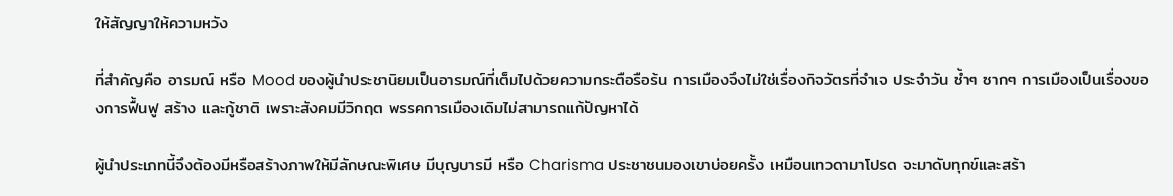ให้สัญญาให้ความหวัง

ที่สำคัญคือ อารมณ์ หรือ Mood ของผู้นำประชานิยมเป็นอารมณ์ที่เต็มไปด้วยความกระตือรือร้น การเมืองจึงไม่ใช่เรื่องกิจวัตรที่จำเจ ประจำวัน ซ้ำๆ ซากๆ การเมืองเป็นเรื่องของการฟื้นฟู สร้าง และกู้ชาติ เพราะสังคมมีวิกฤต พรรคการเมืองเดิมไม่สามารถแก้ปัญหาได้

ผู้นำประเภทนี้จึงต้องมีหรือสร้างภาพให้มีลักษณะพิเศษ มีบุญบารมี หรือ Charisma ประชาชนมองเขาบ่อยครั้ง เหมือนเทวดามาโปรด จะมาดับทุกข์และสร้า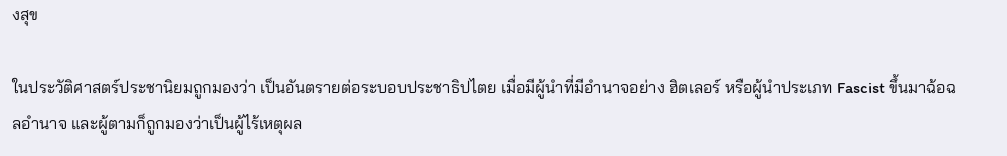งสุข

ในประวัติศาสตร์ประชานิยมถูกมองว่า เป็นอันตรายต่อระบอบประชาธิปไตย เมื่อมีผู้นำที่มีอำนาจอย่าง ฮิตเลอร์ หรือผู้นำประเภท Fascist ขึ้นมาฉ้อฉลอำนาจ และผู้ตามก็ถูกมองว่าเป็นผู้ไร้เหตุผล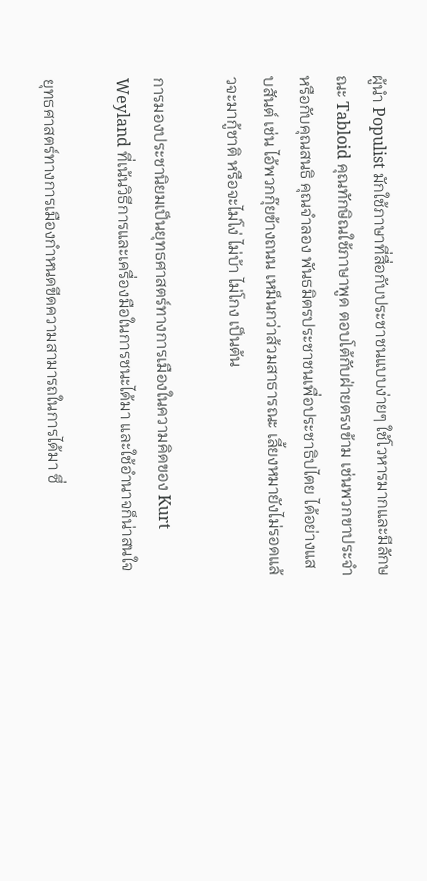ผู้นำ Populist มักใช้ภาษาที่สื่อกับประชาชนแบบง่ายๆ ใช้โวหารมากและมีลักษณะ Tabloid คุณทักษิณใช้ภาษาพูด ตอบโต้กับฝ่ายตรงข้าม เช่นพวกขาประจำ หรือกับคุณสนธิ คุณจำลอง พันธมิตรประชาชนเพื่อประชาธิปไตย ได้อย่างแสบสันต์ เช่น ไอ้พวกกุ๊ยข้างถนน เหม็นกว่าส้วมสาธารณะ เลี้ยงหมายังไม่รอดแล้วจะมากู้ชาติ หรือจะไม่โง่ ไม่บ้า ไม่โกง เป็นต้น

การมองประชานิยมเป็นยุทธศาสตร์ทางการเมืองในความคิดของ Kurt Weyland ที่เน้นวิธีการและเครื่องมือในการชนะได้มา และใช้อำนาจก็น่าสนใจ

ยุทธศาสตร์ทางการเมืองกำหนดขีดความสามารถในการได้มา ซึ่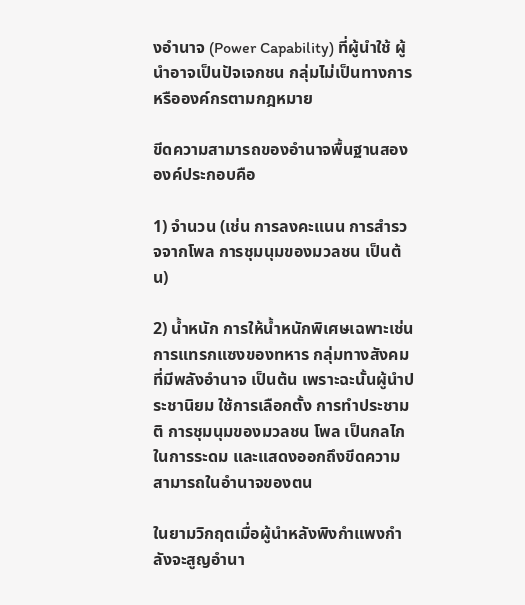งอำนาจ (Power Capability) ที่ผู้นำใช้ ผู้นำอาจเป็นปัจเจกชน กลุ่มไม่เป็นทางการหรือองค์กรตามกฎหมาย

ขีดความสามารถของอำนาจพื้นฐานสององค์ประกอบคือ

1) จำนวน (เช่น การลงคะแนน การสำรวจจากโพล การชุมนุมของมวลชน เป็นต้น)

2) น้ำหนัก การให้น้ำหนักพิเศษเฉพาะเช่นการแทรกแซงของทหาร กลุ่มทางสังคมที่มีพลังอำนาจ เป็นต้น เพราะฉะนั้นผู้นำประชานิยม ใช้การเลือกตั้ง การทำประชามติ การชุมนุมของมวลชน โพล เป็นกลไกในการระดม และแสดงออกถึงขีดความสามารถในอำนาจของตน

ในยามวิกฤตเมื่อผู้นำหลังพิงกำแพงกำลังจะสูญอำนา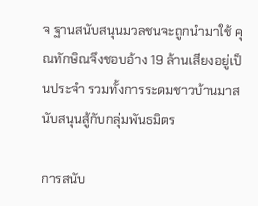จ ฐานสนับสนุนมวลชนจะถูกนำมาใช้ คุณทักษิณจึงชอบอ้าง 19 ล้านเสียงอยู่เป็นประจำ รวมทั้งการระดมชาวบ้านมาสนับสนุนสู้กับกลุ่มพันธมิตร

การสนับ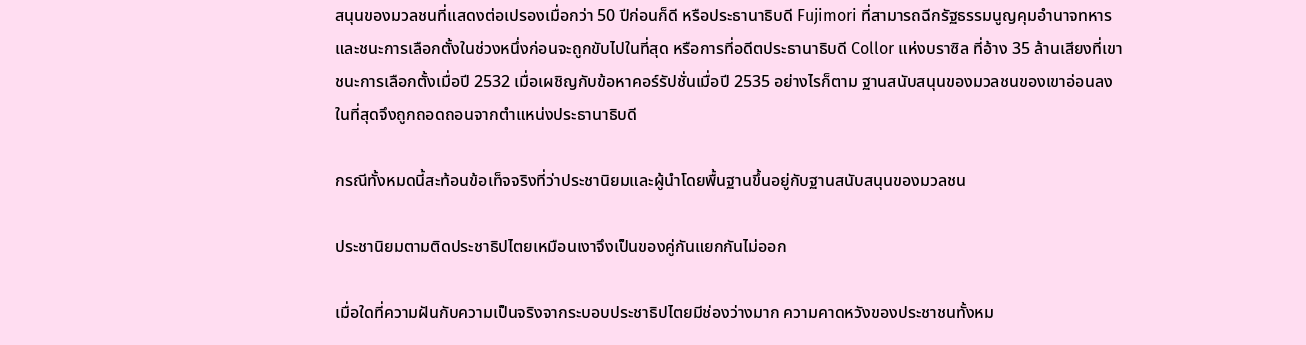สนุนของมวลชนที่แสดงต่อเปรองเมื่อกว่า 50 ปีก่อนก็ดี หรือประธานาธิบดี Fujimori ที่สามารถฉีกรัฐธรรมนูญคุมอำนาจทหารและชนะการเลือกตั้งในช่วงหนึ่งก่อนจะถูกขับไปในที่สุด หรือการที่อดีตประธานาธิบดี Collor แห่งบราซิล ที่อ้าง 35 ล้านเสียงที่เขาชนะการเลือกตั้งเมื่อปี 2532 เมื่อเผชิญกับข้อหาคอร์รัปชั่นเมื่อปี 2535 อย่างไรก็ตาม ฐานสนับสนุนของมวลชนของเขาอ่อนลงในที่สุดจึงถูกถอดถอนจากตำแหน่งประธานาธิบดี

กรณีทั้งหมดนี้สะท้อนข้อเท็จจริงที่ว่าประชานิยมและผู้นำโดยพื้นฐานขึ้นอยู่กับฐานสนับสนุนของมวลชน

ประชานิยมตามติดประชาธิปไตยเหมือนเงาจึงเป็นของคู่กันแยกกันไม่ออก

เมื่อใดที่ความฝันกับความเป็นจริงจากระบอบประชาธิปไตยมีช่องว่างมาก ความคาดหวังของประชาชนทั้งหม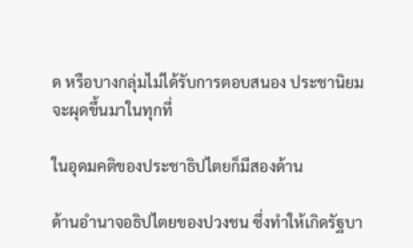ด หรือบางกลุ่มไม่ได้รับการตอบสนอง ประชานิยมจะผุดขึ้นมาในทุกที่

ในอุดมคติของประชาธิปไตยก็มีสองด้าน

ด้านอำนาจอธิปไตยของปวงชน ซึ่งทำให้เกิดรัฐบา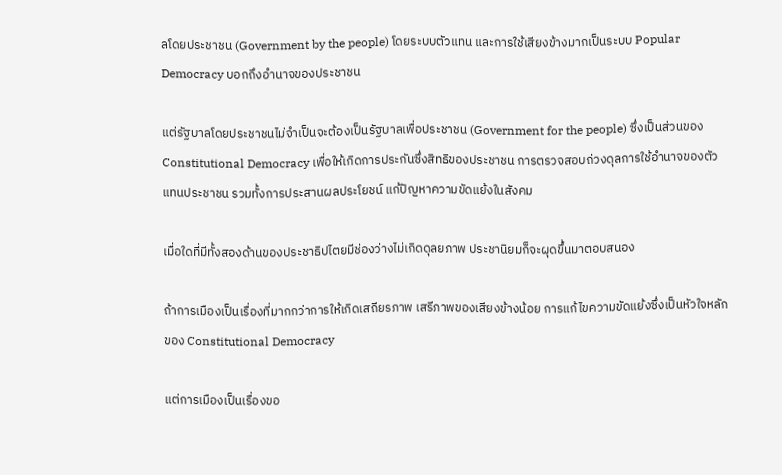ลโดยประชาชน (Government by the people) โดยระบบตัวแทน และการใช้เสียงข้างมากเป็นระบบ Popular Democracy บอกถึงอำนาจของประชาชน

แต่รัฐบาลโดยประชาชนไม่จำเป็นจะต้องเป็นรัฐบาลเพื่อประชาชน (Government for the people) ซึ่งเป็นส่วนของ Constitutional Democracy เพื่อให้เกิดการประกันซึ่งสิทธิของประชาชน การตรวจสอบถ่วงดุลการใช้อำนาจของตัวแทนประชาชน รวมทั้งการประสานผลประโยชน์ แก้ปัญหาความขัดแย้งในสังคม

เมื่อใดที่มีทั้งสองด้านของประชาธิปไตยมีช่องว่างไม่เกิดดุลยภาพ ประชานิยมก็จะผุดขึ้นมาตอบสนอง

ถ้าการเมืองเป็นเรื่องที่มากกว่าการให้เกิดเสถียรภาพ เสรีภาพของเสียงข้างน้อย การแก้ไขความขัดแย้งซึ่งเป็นหัวใจหลักของ Constitutional Democracy

แต่การเมืองเป็นเรื่องขอ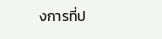งการที่ป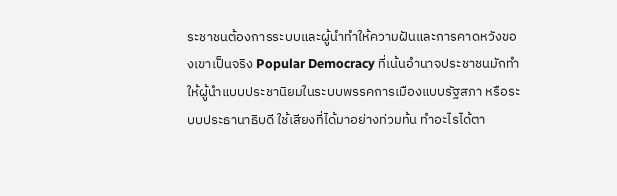ระชาชนต้องการระบบและผู้นำทำให้ความฝันและการคาดหวังของเขาเป็นจริง Popular Democracy ที่เน้นอำนาจประชาชนมักทำให้ผู้นำแบบประชานิยมในระบบพรรคการเมืองแบบรัฐสภา หรือระบบประธานาธิบดี ใช้เสียงที่ได้มาอย่างท่วมท้น ทำอะไรได้ตา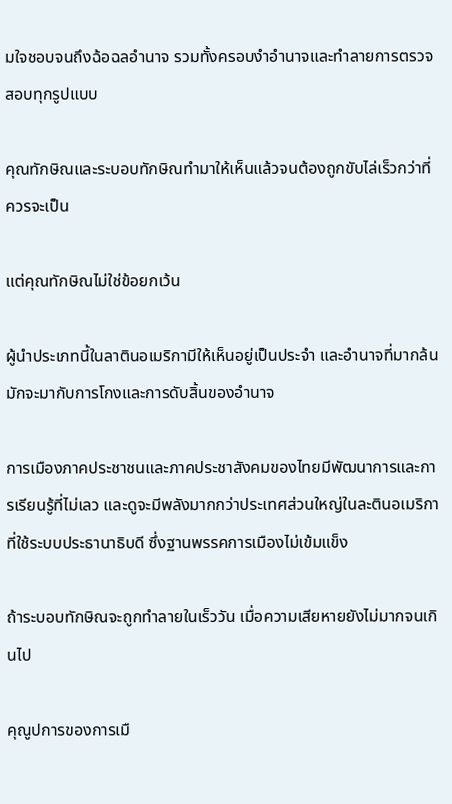มใจชอบจนถึงฉ้อฉลอำนาจ รวมทั้งครอบงำอำนาจและทำลายการตรวจสอบทุกรูปแบบ

คุณทักษิณและระบอบทักษิณทำมาให้เห็นแล้วจนต้องถูกขับไล่เร็วกว่าที่ควรจะเป็น

แต่คุณทักษิณไม่ใช่ข้อยกเว้น

ผู้นำประเภทนี้ในลาตินอเมริกามีให้เห็นอยู่เป็นประจำ และอำนาจที่มากล้นมักจะมากับการโกงและการดับสิ้นของอำนาจ

การเมืองภาคประชาชนและภาคประชาสังคมของไทยมีพัฒนาการและการเรียนรู้ที่ไม่เลว และดูจะมีพลังมากกว่าประเทศส่วนใหญ่ในละตินอเมริกา ที่ใช้ระบบประธานาธิบดี ซึ่งฐานพรรคการเมืองไม่เข้มแข็ง

ถ้าระบอบทักษิณจะถูกทำลายในเร็ววัน เมื่อความเสียหายยังไม่มากจนเกินไป

คุณูปการของการเมื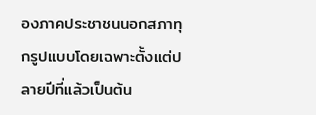องภาคประชาชนนอกสภาทุกรูปแบบโดยเฉพาะตั้งแต่ปลายปีที่แล้วเป็นต้น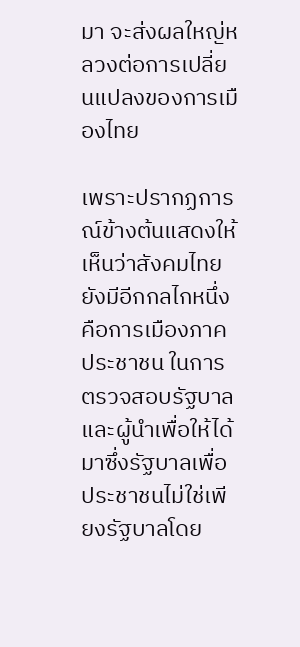มา จะส่งผลใหญ่หลวงต่อการเปลี่ยนแปลงของการเมืองไทย

เพราะปรากฏการณ์ข้างต้นแสดงให้เห็นว่าสังคมไทยยังมีอีกกลไกหนึ่งคือการเมืองภาคประชาชน ในการตรวจสอบรัฐบาลและผู้นำเพื่อให้ได้มาซึ่งรัฐบาลเพื่อประชาชนไม่ใช่เพียงรัฐบาลโดย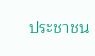ประชาชน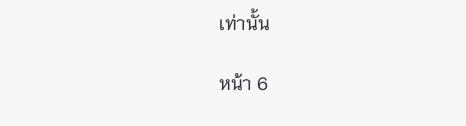เท่านั้น

หน้า 6